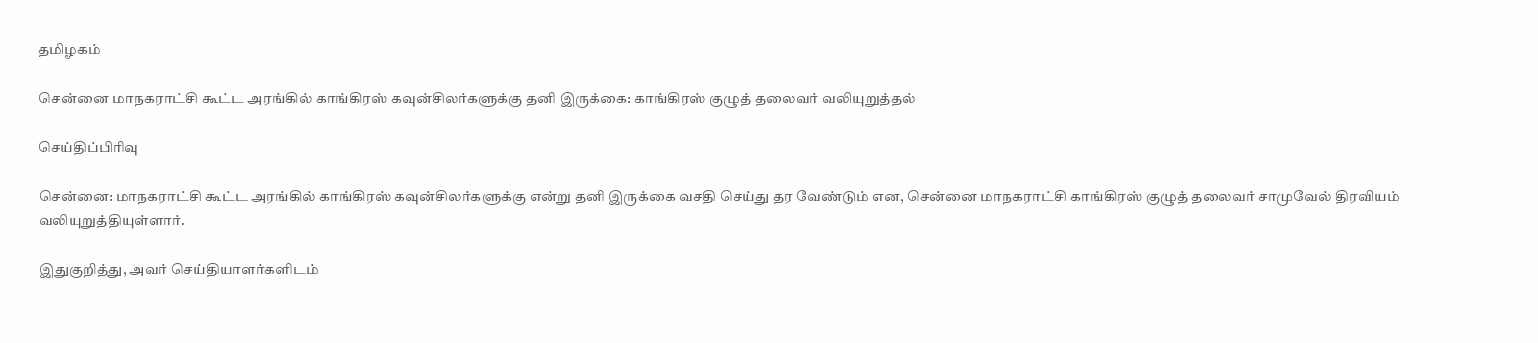தமிழகம்

சென்னை மாநகராட்சி கூட்ட அரங்கில் காங்கிரஸ் கவுன்சிலர்களுக்கு தனி இருக்கை: காங்கிரஸ் குழுத் தலைவர் வலியுறுத்தல்

செய்திப்பிரிவு

சென்னை: மாநகராட்சி கூட்ட அரங்கில் காங்கிரஸ் கவுன்சிலர்களுக்கு என்று தனி இருக்கை வசதி செய்து தர வேண்டும் என, சென்னை மாநகராட்சி காங்கிரஸ் குழுத் தலைவர் சாமுவேல் திரவியம் வலியுறுத்தியுள்ளார்.

இதுகுறித்து, அவர் செய்தியாளர்களிடம்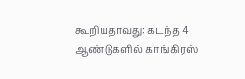கூறியதாவது: கடந்த 4 ஆண்டுகளில் காங்கிரஸ்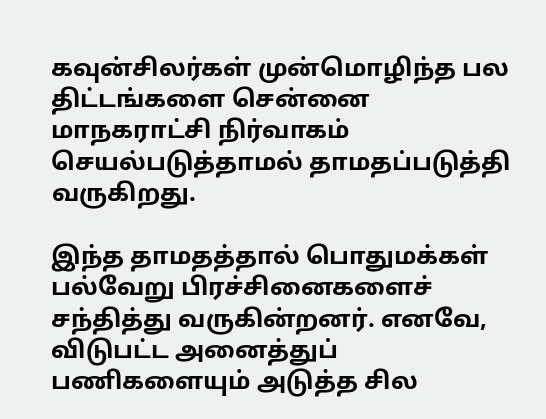கவுன்சிலர்கள் முன்மொழிந்த பல திட்டங்களை சென்னை மாநகராட்சி நிர்வாகம் செயல்படுத்தாமல் தாமதப்படுத்தி வருகிறது.

இந்த தாமதத்தால் பொதுமக்கள் பல்வேறு பிரச்சினைகளைச் சந்தித்து வருகின்றனர். எனவே, விடுபட்ட அனைத்துப் பணிகளையும் அடுத்த சில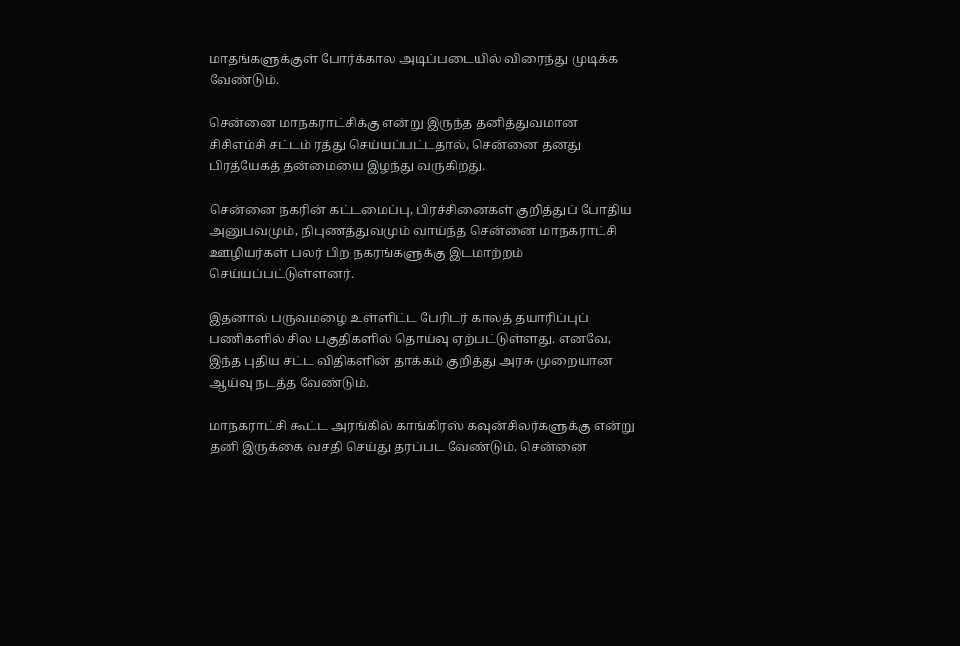மாதங்களுக்குள் போர்க்கால அடிப்படையில் விரைந்து முடிக்க வேண்டும்.

சென்னை மாநகராட்சிக்கு என்று இருந்த தனித்துவமான சிசிஎம்சி சட்டம் ரத்து செய்யப்பட்டதால், சென்னை தனது பிரத்யேகத் தன்மையை இழந்து வருகிறது.

சென்னை நகரின் கட்டமைப்பு, பிரச்சினைகள் குறித்துப் போதிய அனுபவமும், நிபுணத்துவமும் வாய்ந்த சென்னை மாநகராட்சி ஊழியர்கள் பலர் பிற நகரங்களுக்கு இடமாற்றம் செய்யப்பட்டுள்ளனர்.

இதனால் பருவமழை உள்ளிட்ட பேரிடர் காலத் தயாரிப்புப் பணிகளில் சில பகுதிகளில் தொய்வு ஏற்பட்டுள்ளது. எனவே, இந்த புதிய சட்ட விதிகளின் தாக்கம் குறித்து அரசு முறையான ஆய்வு நடத்த வேண்டும்.

மாநகராட்சி கூட்ட அரங்கில் காங்கிரஸ் கவுன்சிலர்களுக்கு என்று தனி இருக்கை வசதி செய்து தரப்பட வேண்டும். சென்னை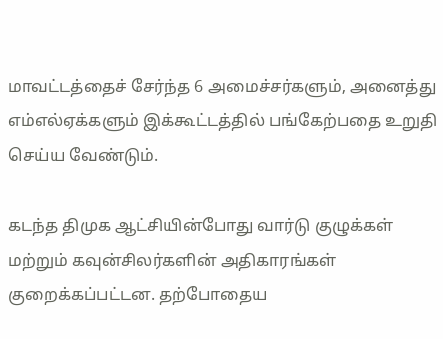மாவட்டத்தைச் சேர்ந்த 6 அமைச்சர்களும், அனைத்து எம்எல்ஏக்களும் இக்கூட்டத்தில் பங்கேற்பதை உறுதி செய்ய வேண்டும்.

கடந்த திமுக ஆட்சியின்போது வார்டு குழுக்கள் மற்றும் கவுன்சிலர்களின் அதிகாரங்கள் குறைக்கப்பட்டன. தற்போதைய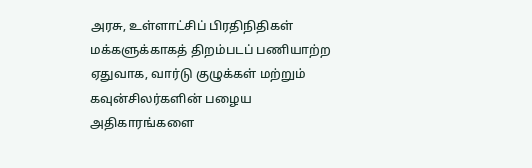அரசு, உள்ளாட்சிப் பிரதிநிதிகள் மக்களுக்காகத் திறம்படப் பணியாற்ற ஏதுவாக, வார்டு குழுக்கள் மற்றும் கவுன்சிலர்களின் பழைய அதிகாரங்களை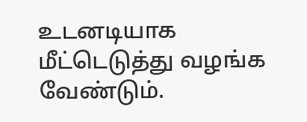உடனடியாக மீட்டெடுத்து வழங்க வேண்டும்.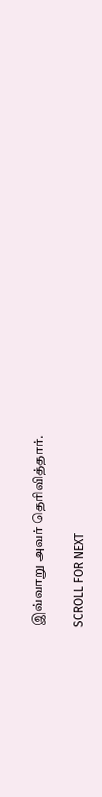இவ்வாறு அவர் தெரிவித்தார்.

SCROLL FOR NEXT